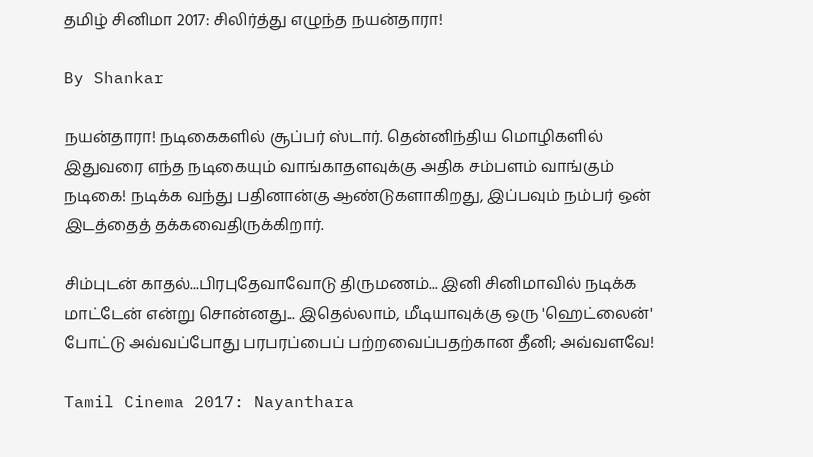தமிழ் சினிமா 2017: சிலிர்த்து எழுந்த நயன்தாரா!

By Shankar

நயன்தாரா! நடிகைகளில் சூப்பர் ஸ்டார். தென்னிந்திய மொழிகளில் இதுவரை எந்த நடிகையும் வாங்காதளவுக்கு அதிக சம்பளம் வாங்கும் நடிகை! நடிக்க வந்து பதினான்கு ஆண்டுகளாகிறது, இப்பவும் நம்பர் ஒன் இடத்தைத் தக்கவைதிருக்கிறார்.

சிம்புடன் காதல்...பிரபுதேவாவோடு திருமணம்... இனி சினிமாவில் நடிக்க மாட்டேன் என்று சொன்னது... இதெல்லாம், மீடியாவுக்கு ஒரு 'ஹெட்லைன்' போட்டு அவ்வப்போது பரபரப்பைப் பற்றவைப்பதற்கான தீனி; அவ்வளவே!

Tamil Cinema 2017: Nayanthara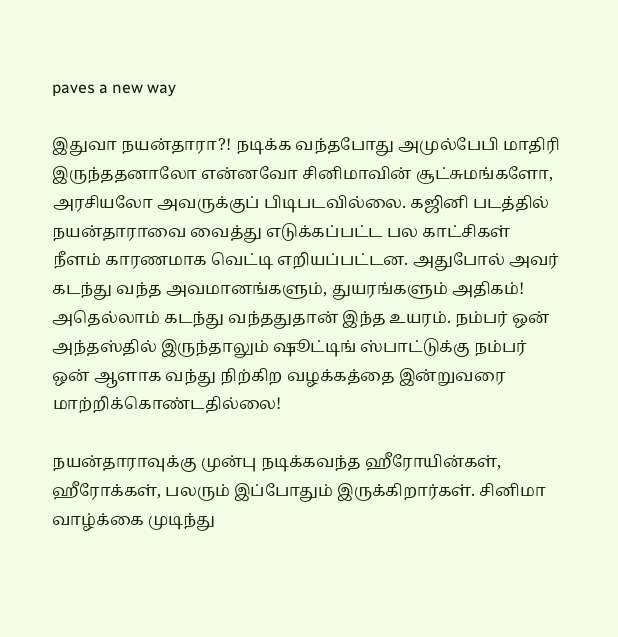paves a new way

இதுவா நயன்தாரா?! நடிக்க வந்தபோது அமுல்பேபி மாதிரி இருந்ததனாலோ என்னவோ சினிமாவின் சூட்சுமங்களோ, அரசியலோ அவருக்குப் பிடிபடவில்லை. கஜினி படத்தில் நயன்தாராவை வைத்து எடுக்கப்பட்ட பல காட்சிகள் நீளம் காரணமாக வெட்டி எறியப்பட்டன. அதுபோல் அவர் கடந்து வந்த அவமானங்களும், துயரங்களும் அதிகம்! அதெல்லாம் கடந்து வந்ததுதான் இந்த உயரம். நம்பர் ஒன் அந்தஸ்தில் இருந்தாலும் ஷூட்டிங் ஸ்பாட்டுக்கு நம்பர் ஒன் ஆளாக வந்து நிற்கிற வழக்கத்தை இன்றுவரை மாற்றிக்கொண்டதில்லை!

நயன்தாராவுக்கு முன்பு நடிக்கவந்த ஹீரோயின்கள், ஹீரோக்கள், பலரும் இப்போதும் இருக்கிறார்கள். சினிமா வாழ்க்கை முடிந்து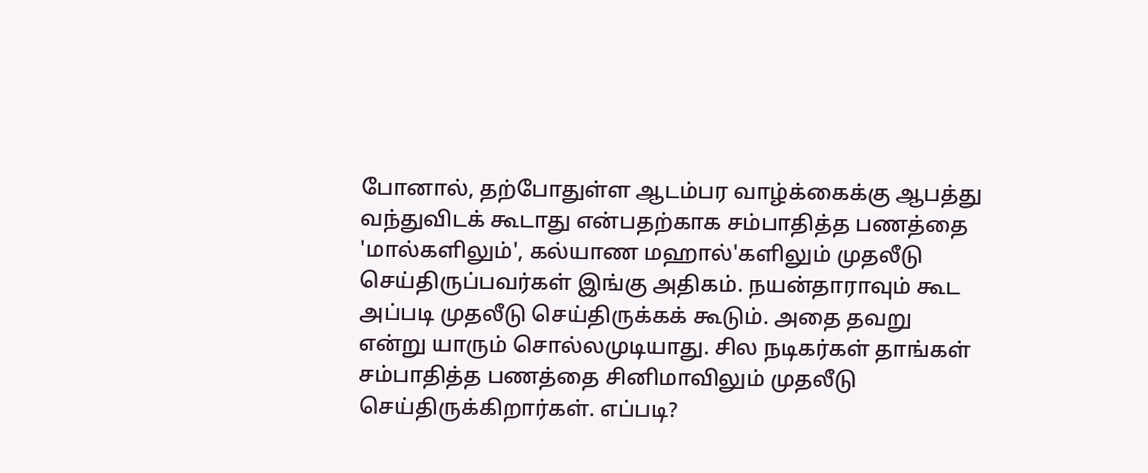போனால், தற்போதுள்ள ஆடம்பர வாழ்க்கைக்கு ஆபத்து வந்துவிடக் கூடாது என்பதற்காக சம்பாதித்த பணத்தை 'மால்களிலும்', கல்யாண மஹால்'களிலும் முதலீடு செய்திருப்பவர்கள் இங்கு அதிகம். நயன்தாராவும் கூட அப்படி முதலீடு செய்திருக்கக் கூடும். அதை தவறு என்று யாரும் சொல்லமுடியாது. சில நடிகர்கள் தாங்கள் சம்பாதித்த பணத்தை சினிமாவிலும் முதலீடு செய்திருக்கிறார்கள். எப்படி?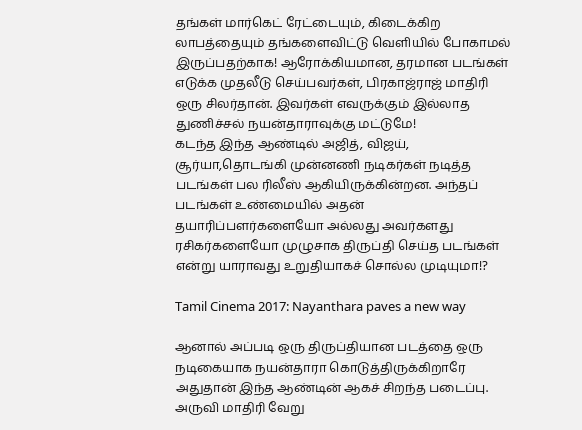தங்கள் மார்கெட் ரேட்டையும், கிடைக்கிற லாபத்தையும் தங்களைவிட்டு வெளியில் போகாமல் இருப்பதற்காக! ஆரோக்கியமான, தரமான படங்கள் எடுக்க முதலீடு செய்பவர்கள், பிரகாஜ்ராஜ் மாதிரி ஒரு சிலர்தான். இவர்கள் எவருக்கும் இல்லாத துணிச்சல் நயன்தாராவுக்கு மட்டுமே!
கடந்த இந்த ஆண்டில் அஜித், விஜய், சூர்யா,தொடங்கி முன்னணி நடிகர்கள் நடித்த படங்கள் பல ரிலீஸ் ஆகியிருக்கின்றன. அந்தப் படங்கள் உண்மையில் அதன் தயாரிப்பளர்களையோ அல்லது அவர்களது ரசிகர்களையோ முழுசாக திருப்தி செய்த படங்கள் என்று யாராவது உறுதியாகச் சொல்ல முடியுமா!?

Tamil Cinema 2017: Nayanthara paves a new way

ஆனால் அப்படி ஒரு திருப்தியான படத்தை ஒரு நடிகையாக நயன்தாரா கொடுத்திருக்கிறாரே அதுதான் இந்த ஆண்டின் ஆகச் சிறந்த படைப்பு. அருவி மாதிரி வேறு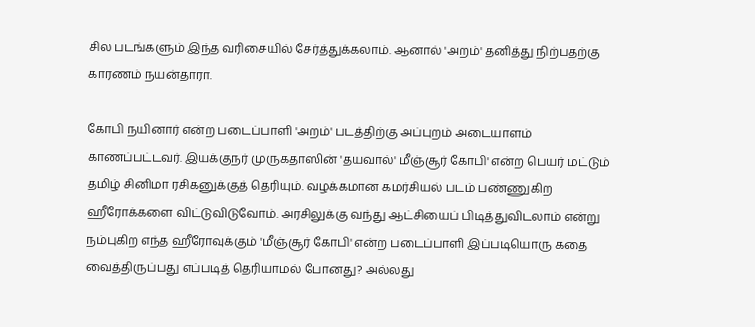சில படங்களும் இந்த வரிசையில் சேர்த்துக்கலாம். ஆனால் 'அறம்' தனித்து நிற்பதற்கு காரணம் நயன்தாரா.

கோபி நயினார் என்ற படைப்பாளி 'அறம்' படத்திற்கு அப்புறம் அடையாளம் காணப்பட்டவர். இயக்குநர் முருகதாஸின் 'தயவால்' மீஞ்சூர் கோபி' என்ற பெயர் மட்டும் தமிழ் சினிமா ரசிகனுக்குத் தெரியும். வழக்கமான கமர்சியல் படம் பண்ணுகிற ஹீரோக்களை விட்டுவிடுவோம். அரசிலுக்கு வந்து ஆட்சியைப் பிடித்துவிடலாம் என்று நம்புகிற எந்த ஹீரோவுக்கும் 'மீஞ்சூர் கோபி' என்ற படைப்பாளி இப்படியொரு கதை வைத்திருப்பது எப்படித் தெரியாமல் போனது? அல்லது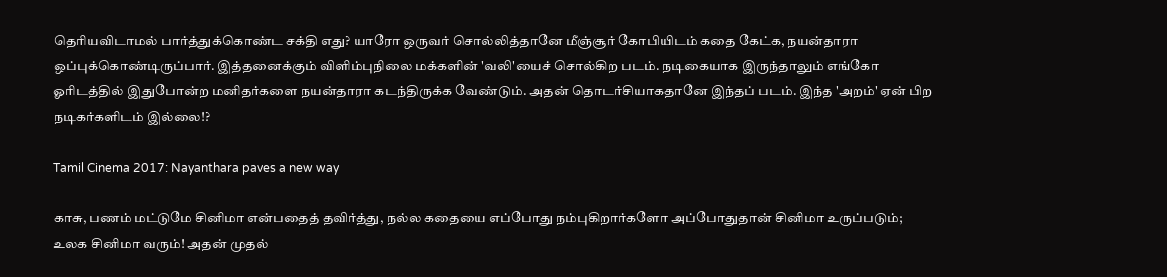தெரியவிடாமல் பார்த்துக்கொண்ட சக்தி எது? யாரோ ஒருவர் சொல்லித்தானே மீஞ்சூர் கோபியிடம் கதை கேட்க, நயன்தாரா ஒப்புக்கொண்டிருப்பார். இத்தனைக்கும் விளிம்புநிலை மக்களின் 'வலி'யைச் சொல்கிற படம். நடிகையாக இருந்தாலும் எங்கோ ஓரிடத்தில் இதுபோன்ற மனிதர்களை நயன்தாரா கடந்திருக்க வேண்டும். அதன் தொடர்சியாகதானே இந்தப் படம். இந்த 'அறம்' ஏன் பிற நடிகர்களிடம் இல்லை!?

Tamil Cinema 2017: Nayanthara paves a new way

காசு, பணம் மட்டுமே சினிமா என்பதைத் தவிர்த்து, நல்ல கதையை எப்போது நம்புகிறார்களோ அப்போதுதான் சினிமா உருப்படும்; உலக சினிமா வரும்! அதன் முதல்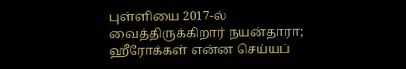புள்ளியை 2017-ல் வைத்திருக்கிறார் நயன்தாரா; ஹீரோக்கள் என்ன செய்யப்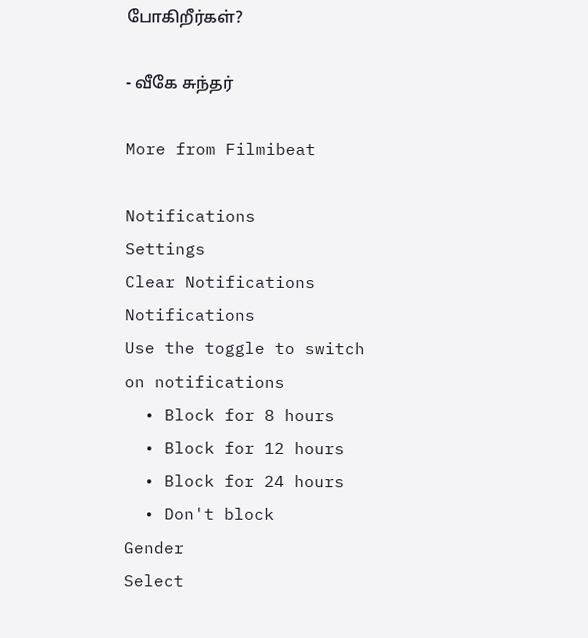போகிறீர்கள்?

- வீகே சுந்தர்

More from Filmibeat

Notifications
Settings
Clear Notifications
Notifications
Use the toggle to switch on notifications
  • Block for 8 hours
  • Block for 12 hours
  • Block for 24 hours
  • Don't block
Gender
Select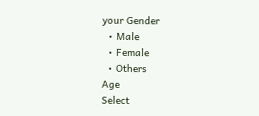your Gender
  • Male
  • Female
  • Others
Age
Select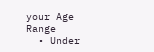your Age Range
  • Under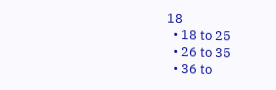18
  • 18 to 25
  • 26 to 35
  • 36 to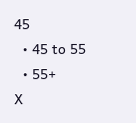45
  • 45 to 55
  • 55+
X